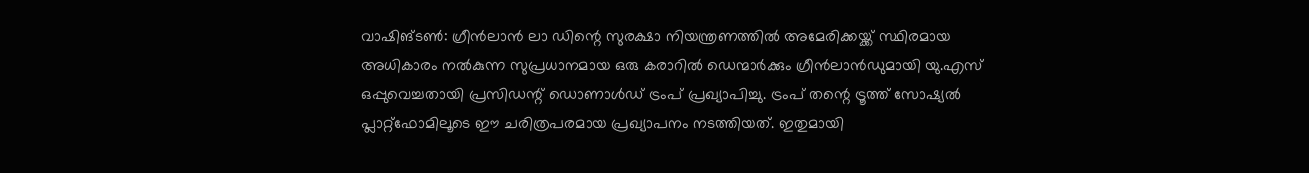വാഷിങ്ടൺ: ഗ്രീൻലാൻ ലാ ഡിന്റെ സുരക്ഷാ നിയന്ത്രണത്തിൽ അമേരിക്കയ്ക്ക് സ്ഥിരമായ അധികാരം നൽകുന്ന സുപ്രധാനമായ ഒരു കരാറിൽ ഡെന്മാർക്കും ഗ്രീൻലാൻഡുമായി യു.എസ് ഒപ്പുവെച്ചതായി പ്രസിഡന്റ് ഡൊണാൾഡ് ട്രംപ് പ്രഖ്യാപിച്ചു. ട്രംപ് തന്റെ ട്രൂത്ത് സോഷ്യൽ പ്ലാറ്റ്ഫോമിലൂടെ ഈ ചരിത്രപരമായ പ്രഖ്യാപനം നടത്തിയത്. ഇതുമായി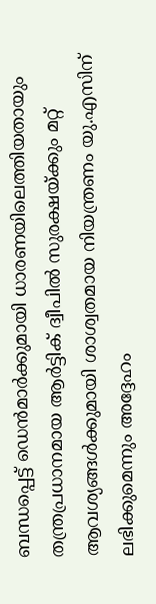ബന്ധപ്പെട്ട് ഡെൻമാർക്കുമായി ധാരണയിലെത്തിയതായും തന്ത്രപ്രധാനമായ ആർട്ടിക് ദ്വീപിൽ സുരക്ഷയ്ക്കും മറ്റ് ആവശ്യങ്ങൾക്കുമായി ശാശ്വതമായ നിയന്ത്രണം യു.എസിന് ലഭിക്കുമെന്നും അദ്ദേഹം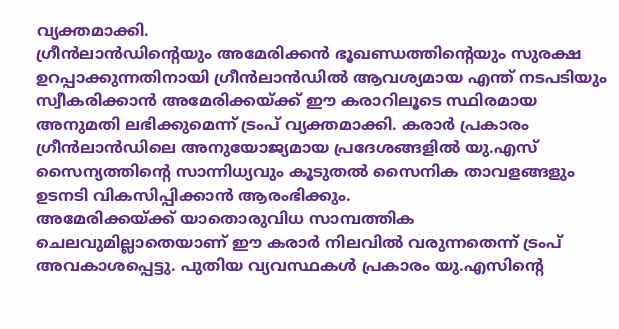വ്യക്തമാക്കി.
ഗ്രീൻലാൻഡിന്റെയും അമേരിക്കൻ ഭൂഖണ്ഡത്തിന്റെയും സുരക്ഷ ഉറപ്പാക്കുന്നതിനായി ഗ്രീൻലാൻഡിൽ ആവശ്യമായ എന്ത് നടപടിയും സ്വീകരിക്കാൻ അമേരിക്കയ്ക്ക് ഈ കരാറിലൂടെ സ്ഥിരമായ അനുമതി ലഭിക്കുമെന്ന് ട്രംപ് വ്യക്തമാക്കി. കരാർ പ്രകാരം ഗ്രീൻലാൻഡിലെ അനുയോജ്യമായ പ്രദേശങ്ങളിൽ യു.എസ് സൈന്യത്തിന്റെ സാന്നിധ്യവും കൂടുതൽ സൈനിക താവളങ്ങളും ഉടനടി വികസിപ്പിക്കാൻ ആരംഭിക്കും.
അമേരിക്കയ്ക്ക് യാതൊരുവിധ സാമ്പത്തിക ചെലവുമില്ലാതെയാണ് ഈ കരാർ നിലവിൽ വരുന്നതെന്ന് ട്രംപ് അവകാശപ്പെട്ടു. പുതിയ വ്യവസ്ഥകൾ പ്രകാരം യു.എസിൻ്റെ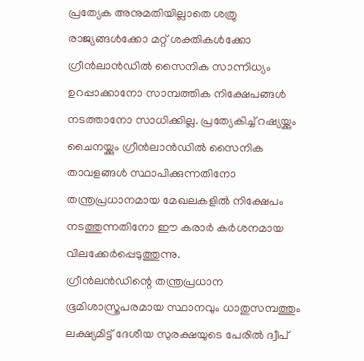പ്രത്യേക അനുമതിയില്ലാതെ ശത്രു രാജ്യങ്ങൾക്കോ മറ്റ് ശക്തികൾക്കോ ഗ്രീൻലാൻഡിൽ സൈനിക സാന്നിധ്യം ഉറപ്പാക്കാനോ സാമ്പത്തിക നിക്ഷേപങ്ങൾ നടത്താനോ സാധിക്കില്ല. പ്രത്യേകിച്ച് റഷ്യയ്ക്കും ചൈനയ്ക്കും ഗ്രീൻലാൻഡിൽ സൈനിക താവളങ്ങൾ സ്ഥാപിക്കുന്നതിനോ തന്ത്രപ്രധാനമായ മേഖലകളിൽ നിക്ഷേപം നടത്തുന്നതിനോ ഈ കരാർ കർശനമായ വിലക്കേർപ്പെടുത്തുന്നു.
ഗ്രീൻലൻഡിന്റെ തന്ത്രപ്രധാന ഭൂമിശാസ്ത്രപരമായ സ്ഥാനവും ധാതുസമ്പത്തും ലക്ഷ്യമിട്ട് ദേശീയ സുരക്ഷയുടെ പേരിൽ ദ്വീപ്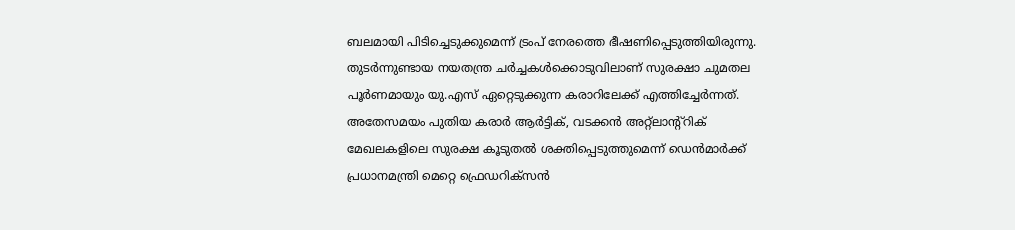ബലമായി പിടിച്ചെടുക്കുമെന്ന് ട്രംപ് നേരത്തെ ഭീഷണിപ്പെടുത്തിയിരുന്നു. തുടർന്നുണ്ടായ നയതന്ത്ര ചർച്ചകൾക്കൊടുവിലാണ് സുരക്ഷാ ചുമതല പൂർണമായും യു.എസ് ഏറ്റെടുക്കുന്ന കരാറിലേക്ക് എത്തിച്ചേർന്നത്. അതേസമയം പുതിയ കരാർ ആർട്ടിക്, വടക്കൻ അറ്റ്ലാന്റ്റിക് മേഖലകളിലെ സുരക്ഷ കൂടുതൽ ശക്തിപ്പെടുത്തുമെന്ന് ഡെൻമാർക്ക് പ്രധാനമന്ത്രി മെറ്റെ ഫ്രെഡറിക്സൻ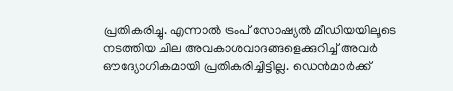പ്രതികരിച്ചു. എന്നാൽ ട്രംപ് സോഷ്യൽ മീഡിയയിലൂടെ നടത്തിയ ചില അവകാശവാദങ്ങളെക്കുറിച്ച് അവർ ഔദ്യോഗികമായി പ്രതികരിച്ചിട്ടില്ല. ഡെൻമാർക്ക്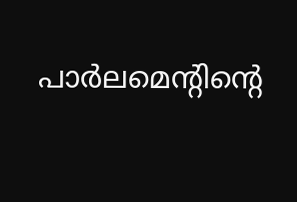പാർലമെൻ്റിൻ്റെ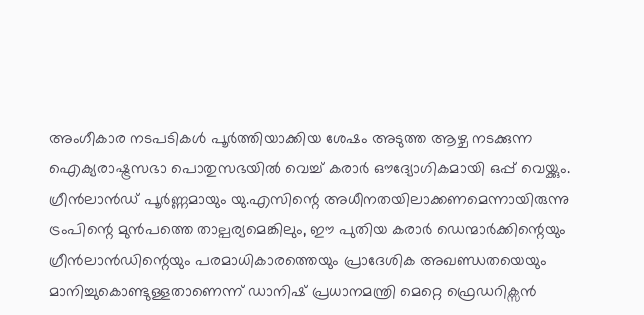അംഗീകാര നടപടികൾ പൂർത്തിയാക്കിയ ശേഷം അടുത്ത ആഴ്ച നടക്കുന്ന ഐക്യരാഷ്ട്രസഭാ പൊതുസഭയിൽ വെച്ച് കരാർ ഔദ്യോഗികമായി ഒപ്പ് വെയ്ക്കും.
ഗ്രീൻലാൻഡ് പൂർണ്ണമായും യു.എസിന്റെ അധീനതയിലാക്കണമെന്നായിരുന്നു ട്രംപിന്റെ മുൻപത്തെ താല്പര്യമെങ്കിലും, ഈ പുതിയ കരാർ ഡെന്മാർക്കിന്റെയും ഗ്രീൻലാൻഡിന്റെയും പരമാധികാരത്തെയും പ്രാദേശിക അഖണ്ഡതയെയും മാനിച്ചുകൊണ്ടുള്ളതാണെന്ന് ഡാനിഷ് പ്രധാനമന്ത്രി മെറ്റെ ഫ്രെഡറിക്സൻ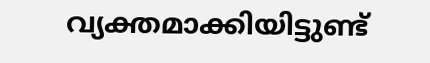വ്യക്തമാക്കിയിട്ടുണ്ട്